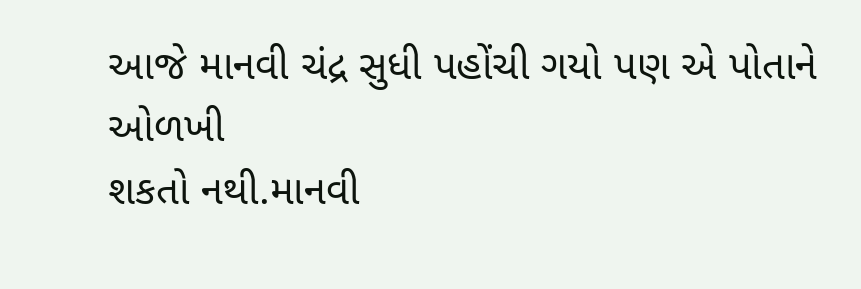આજે માનવી ચંદ્ર સુધી પહોંચી ગયો પણ એ પોતાને ઓળખી
શકતો નથી.માનવી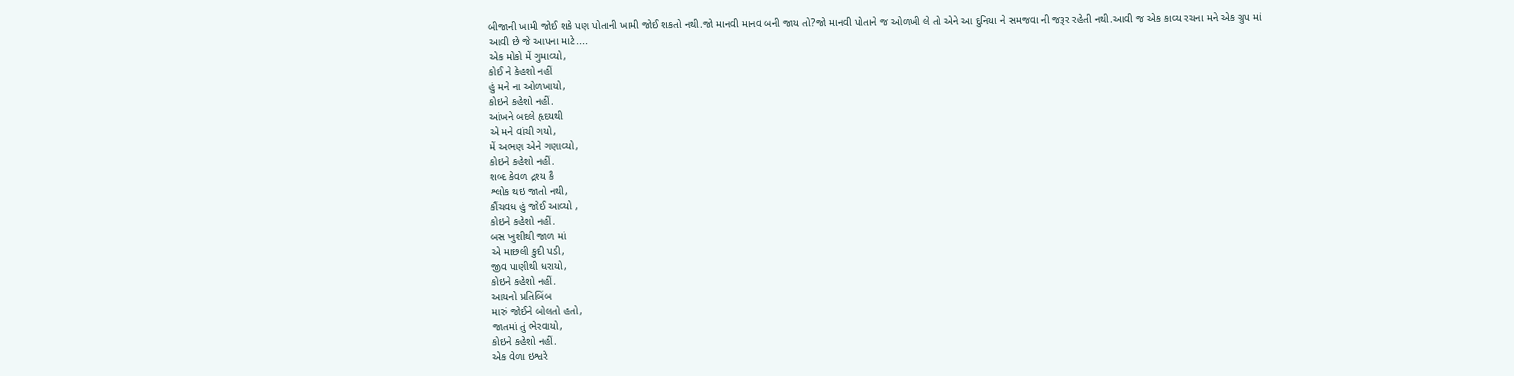બીજાની ખામી જોઈ શકે પણ પોતાની ખામી જોઈ શકતો નથી.જો માનવી માનવ બની જાય તો?જો માનવી પોતાને જ ઓળખી લે તો એને આ દુનિયા ને સમજવા ની જરૂર રહેતી નથી.આવી જ એક કાવ્ય રચના મને એક ગ્રુપ માં આવી છે જે આપના માટે....
એક મોકો મેં ગુમાવ્યો,
કોઈ ને કેહશો નહીં
હું મને ના ઓળખાયો,
કોઇને કહેશો નહીં.
આંખને બદલે હૃદયથી
એ મને વાંચી ગયો,
મેં અભણ એને ગણાવ્યો,
કોઇને કહેશો નહીં.
શબ્દ કેવળ દ્રશ્ય કૈ
શ્લોક થઇ જાતો નથી,
કૌંચવધ હું જોઈ આવ્યો ,
કોઇને કહેશો નહીં.
બસ ખુશીથી જાળ માં
એ માછલી કુદી પડી,
જીવ પાણીથી ધરાયો,
કોઇને કહેશો નહીં.
આયનો પ્રતિબિંબ
મારું જોઈને બોલતો હતો,
જાતમાં તું ભેરવાયો,
કોઇને કહેશો નહીં.
એક વેળા ઇશ્વરે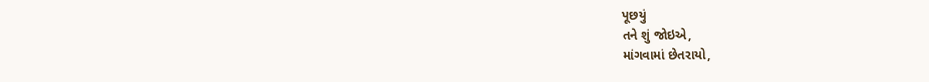પૂછયું
તને શું જોઇએ,
માંગવામાં છેતરાયો,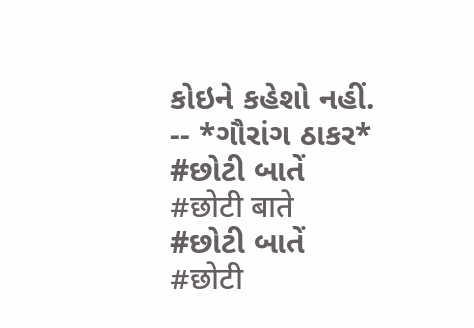કોઇને કહેશો નહીં.
-- *ગૌરાંગ ઠાકર*
#છોટી બાતેં
#छोटी बाते
#છોટી બાતેં
#छोटी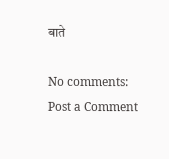बाते

No comments:
Post a Comment